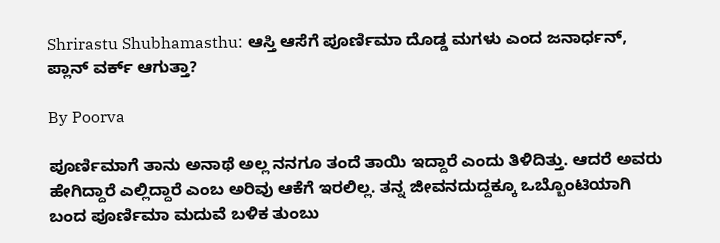Shrirastu Shubhamasthu: ಆಸ್ತಿ ಆಸೆಗೆ ಪೂರ್ಣಿಮಾ ದೊಡ್ಡ ಮಗಳು ಎಂದ ಜನಾರ್ಧನ್, ಪ್ಲಾನ್ ವರ್ಕ್ ಆಗುತ್ತಾ?

By Poorva

ಪೂರ್ಣಿಮಾಗೆ ತಾನು ಅನಾಥೆ ಅಲ್ಲ ನನಗೂ ತಂದೆ ತಾಯಿ ಇದ್ದಾರೆ ಎಂದು ತಿಳಿದಿತ್ತು. ಆದರೆ ಅವರು ಹೇಗಿದ್ದಾರೆ ಎಲ್ಲಿದ್ದಾರೆ ಎಂಬ ಅರಿವು ಆಕೆಗೆ ಇರಲಿಲ್ಲ. ತನ್ನ ಜೀವನದುದ್ದಕ್ಕೂ ಒಬ್ಬೊಂಟಿಯಾಗಿ ಬಂದ ಪೂರ್ಣಿಮಾ ಮದುವೆ ಬಳಿಕ ತುಂಬು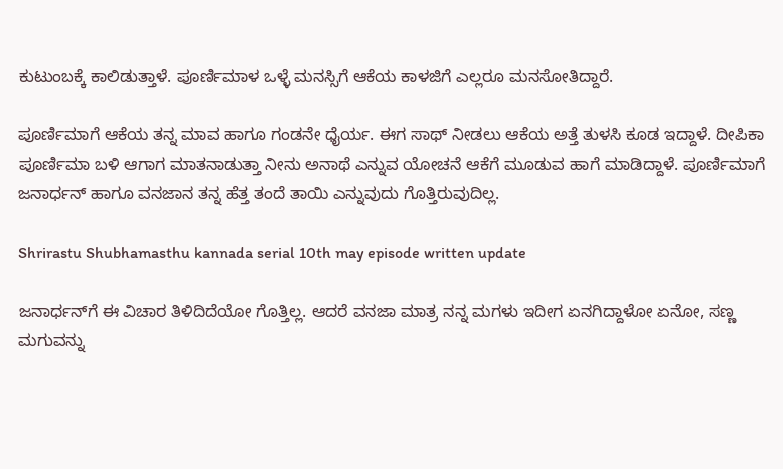ಕುಟುಂಬಕ್ಕೆ ಕಾಲಿಡುತ್ತಾಳೆ. ಪೂರ್ಣಿಮಾಳ ಒಳ್ಳೆ ಮನಸ್ಸಿಗೆ ಆಕೆಯ ಕಾಳಜಿಗೆ ಎಲ್ಲರೂ ಮನಸೋತಿದ್ದಾರೆ.

ಪೂರ್ಣಿಮಾಗೆ ಆಕೆಯ ತನ್ನ ಮಾವ ಹಾಗೂ ಗಂಡನೇ ಧೈರ್ಯ. ಈಗ ಸಾಥ್ ನೀಡಲು ಆಕೆಯ ಅತ್ತೆ ತುಳಸಿ ಕೂಡ ಇದ್ದಾಳೆ. ದೀಪಿಕಾ ಪೂರ್ಣಿಮಾ ಬಳಿ ಆಗಾಗ ಮಾತನಾಡುತ್ತಾ ನೀನು ಅನಾಥೆ ಎನ್ನುವ ಯೋಚನೆ ಆಕೆಗೆ ಮೂಡುವ ಹಾಗೆ ಮಾಡಿದ್ದಾಳೆ. ಪೂರ್ಣಿಮಾಗೆ ಜನಾರ್ಧನ್ ಹಾಗೂ ವನಜಾನ ತನ್ನ ಹೆತ್ತ ತಂದೆ ತಾಯಿ ಎನ್ನುವುದು ಗೊತ್ತಿರುವುದಿಲ್ಲ.

Shrirastu Shubhamasthu kannada serial 10th may episode written update

ಜನಾರ್ಧನ್‌ಗೆ ಈ ವಿಚಾರ ತಿಳಿದಿದೆಯೋ ಗೊತ್ತಿಲ್ಲ. ಆದರೆ ವನಜಾ ಮಾತ್ರ ನನ್ನ ಮಗಳು ಇದೀಗ ಏನಗಿದ್ದಾಳೋ ಏನೋ, ಸಣ್ಣ ಮಗುವನ್ನು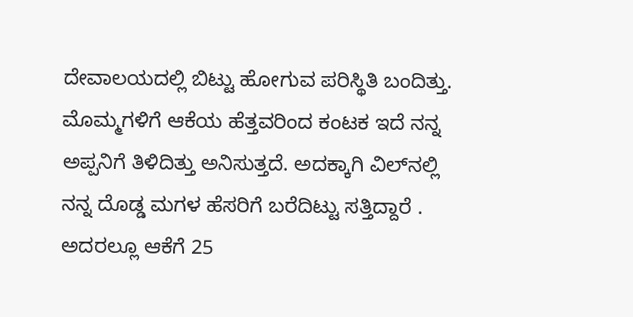ದೇವಾಲಯದಲ್ಲಿ ಬಿಟ್ಟು ಹೋಗುವ ಪರಿಸ್ಥಿತಿ ಬಂದಿತ್ತು. ಮೊಮ್ಮಗಳಿಗೆ ಆಕೆಯ ಹೆತ್ತವರಿಂದ ಕಂಟಕ ಇದೆ ನನ್ನ ಅಪ್ಪನಿಗೆ ತಿಳಿದಿತ್ತು ಅನಿಸುತ್ತದೆ. ಅದಕ್ಕಾಗಿ ವಿಲ್‌ನಲ್ಲಿ ನನ್ನ ದೊಡ್ಡ ಮಗಳ ಹೆಸರಿಗೆ ಬರೆದಿಟ್ಟು ಸತ್ತಿದ್ದಾರೆ . ಅದರಲ್ಲೂ ಆಕೆಗೆ 25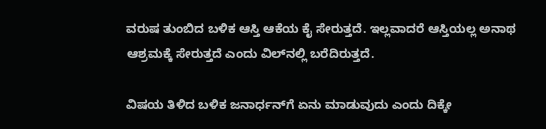ವರುಷ ತುಂಬಿದ ಬಳಿಕ ಆಸ್ತಿ ಆಕೆಯ ಕೈ ಸೇರುತ್ತದೆ. ಇಲ್ಲವಾದರೆ ಆಸ್ತಿಯಲ್ಲ ಅನಾಥ ಆಶ್ರಮಕ್ಕೆ ಸೇರುತ್ತದೆ ಎಂದು ವಿಲ್‌ನಲ್ಲಿ ಬರೆದಿರುತ್ತದೆ.

ವಿಷಯ ತಿಳಿದ ಬಳಿಕ ಜನಾರ್ಧನ್‌ಗೆ ಏನು ಮಾಡುವುದು ಎಂದು ದಿಕ್ಕೇ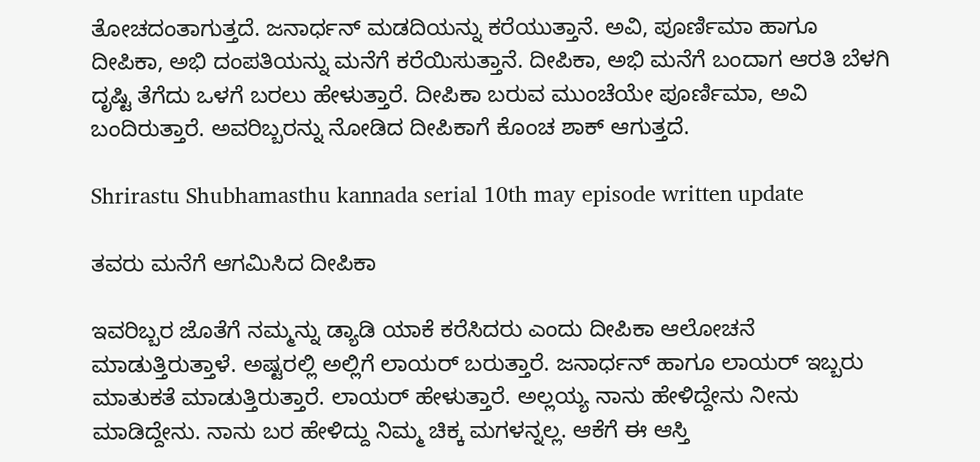ತೋಚದಂತಾಗುತ್ತದೆ. ಜನಾರ್ಧನ್ ಮಡದಿಯನ್ನು ಕರೆಯುತ್ತಾನೆ. ಅವಿ, ಪೂರ್ಣಿಮಾ ಹಾಗೂ ದೀಪಿಕಾ, ಅಭಿ ದಂಪತಿಯನ್ನು ಮನೆಗೆ ಕರೆಯಿಸುತ್ತಾನೆ. ದೀಪಿಕಾ, ಅಭಿ ಮನೆಗೆ ಬಂದಾಗ ಆರತಿ ಬೆಳಗಿ ದೃಷ್ಟಿ ತೆಗೆದು ಒಳಗೆ ಬರಲು ಹೇಳುತ್ತಾರೆ. ದೀಪಿಕಾ ಬರುವ ಮುಂಚೆಯೇ ಪೂರ್ಣಿಮಾ, ಅವಿ ಬಂದಿರುತ್ತಾರೆ. ಅವರಿಬ್ಬರನ್ನು ನೋಡಿದ ದೀಪಿಕಾಗೆ ಕೊಂಚ ಶಾಕ್ ಆಗುತ್ತದೆ.

Shrirastu Shubhamasthu kannada serial 10th may episode written update

ತವರು ಮನೆಗೆ ಆಗಮಿಸಿದ ದೀಪಿಕಾ

ಇವರಿಬ್ಬರ ಜೊತೆಗೆ ನಮ್ಮನ್ನು ಡ್ಯಾಡಿ ಯಾಕೆ ಕರೆಸಿದರು ಎಂದು ದೀಪಿಕಾ ಆಲೋಚನೆ ಮಾಡುತ್ತಿರುತ್ತಾಳೆ. ಅಷ್ಟರಲ್ಲಿ ಅಲ್ಲಿಗೆ ಲಾಯರ್ ಬರುತ್ತಾರೆ. ಜನಾರ್ಧನ್ ಹಾಗೂ ಲಾಯರ್ ಇಬ್ಬರು ಮಾತುಕತೆ ಮಾಡುತ್ತಿರುತ್ತಾರೆ. ಲಾಯರ್ ಹೇಳುತ್ತಾರೆ. ಅಲ್ಲಯ್ಯ ನಾನು ಹೇಳಿದ್ದೇನು ನೀನು ಮಾಡಿದ್ದೇನು. ನಾನು ಬರ ಹೇಳಿದ್ದು ನಿಮ್ಮ ಚಿಕ್ಕ ಮಗಳನ್ನಲ್ಲ. ಆಕೆಗೆ ಈ ಆಸ್ತಿ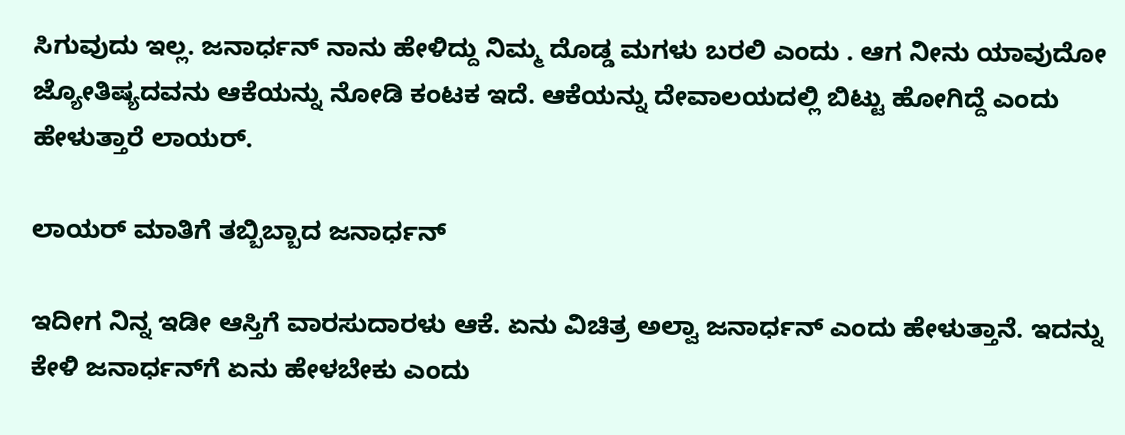ಸಿಗುವುದು ಇಲ್ಲ. ಜನಾರ್ಧನ್ ನಾನು ಹೇಳಿದ್ದು ನಿಮ್ಮ ದೊಡ್ಡ ಮಗಳು ಬರಲಿ ಎಂದು . ಆಗ ನೀನು ಯಾವುದೋ ಜ್ಯೋತಿಷ್ಯದವನು ಆಕೆಯನ್ನು ನೋಡಿ ಕಂಟಕ ಇದೆ. ಆಕೆಯನ್ನು ದೇವಾಲಯದಲ್ಲಿ ಬಿಟ್ಟು ಹೋಗಿದ್ದೆ ಎಂದು ಹೇಳುತ್ತಾರೆ ಲಾಯರ್.

ಲಾಯರ್ ಮಾತಿಗೆ ತಬ್ಬಿಬ್ಬಾದ ಜನಾರ್ಧನ್

ಇದೀಗ ನಿನ್ನ ಇಡೀ ಆಸ್ತಿಗೆ ವಾರಸುದಾರಳು ಆಕೆ. ಏನು ವಿಚಿತ್ರ ಅಲ್ವಾ ಜನಾರ್ಧನ್ ಎಂದು ಹೇಳುತ್ತಾನೆ. ಇದನ್ನು ಕೇಳಿ ಜನಾರ್ಧನ್‌ಗೆ ಏನು ಹೇಳಬೇಕು ಎಂದು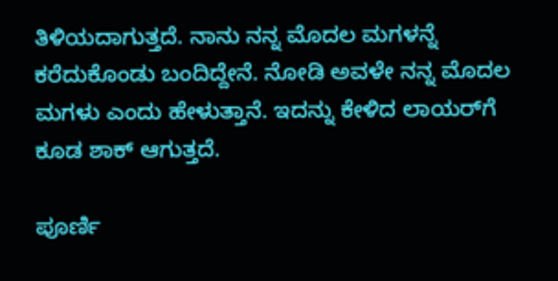ತಿಳಿಯದಾಗುತ್ತದೆ. ನಾನು ನನ್ನ ಮೊದಲ ಮಗಳನ್ನೆ ಕರೆದುಕೊಂಡು ಬಂದಿದ್ದೇನೆ. ನೋಡಿ ಅವಳೇ ನನ್ನ ಮೊದಲ ಮಗಳು ಎಂದು ಹೇಳುತ್ತಾನೆ. ಇದನ್ನು ಕೇಳಿದ ಲಾಯರ್‌ಗೆ ಕೂಡ ಶಾಕ್ ಆಗುತ್ತದೆ.

ಪೂರ್ಣಿ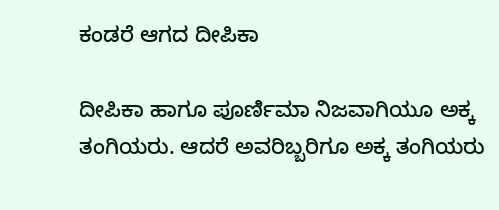ಕಂಡರೆ ಆಗದ ದೀಪಿಕಾ

ದೀಪಿಕಾ ಹಾಗೂ ಪೂರ್ಣಿಮಾ ನಿಜವಾಗಿಯೂ ಅಕ್ಕ ತಂಗಿಯರು. ಆದರೆ ಅವರಿಬ್ಬರಿಗೂ ಅಕ್ಕ ತಂಗಿಯರು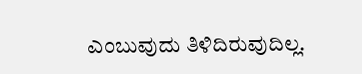ಎಂಬುವುದು ತಿಳಿದಿರುವುದಿಲ್ಲ.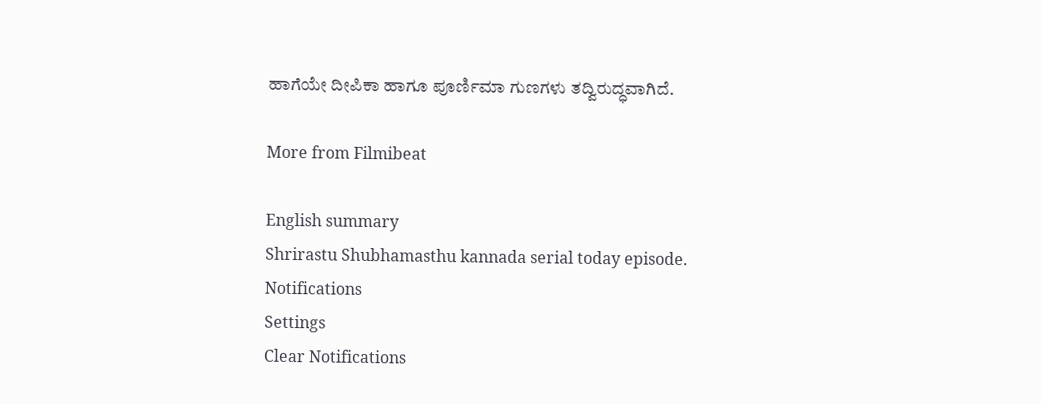ಹಾಗೆಯೇ ದೀಪಿಕಾ ಹಾಗೂ ಪೂರ್ಣಿಮಾ ಗುಣಗಳು ತದ್ವಿರುದ್ಧವಾಗಿದೆ.

More from Filmibeat

English summary
Shrirastu Shubhamasthu kannada serial today episode.
Notifications
Settings
Clear Notifications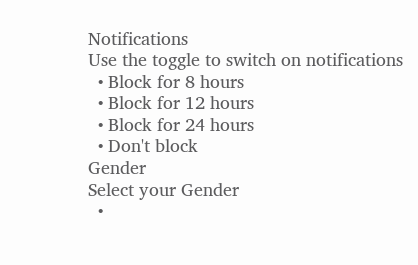Notifications
Use the toggle to switch on notifications
  • Block for 8 hours
  • Block for 12 hours
  • Block for 24 hours
  • Don't block
Gender
Select your Gender
  •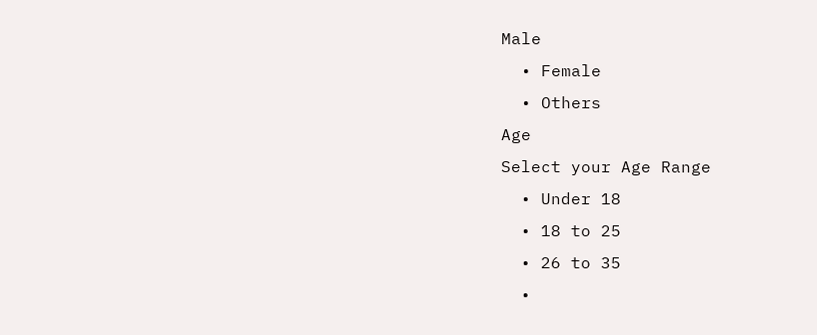Male
  • Female
  • Others
Age
Select your Age Range
  • Under 18
  • 18 to 25
  • 26 to 35
  •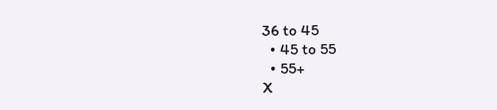36 to 45
  • 45 to 55
  • 55+
X